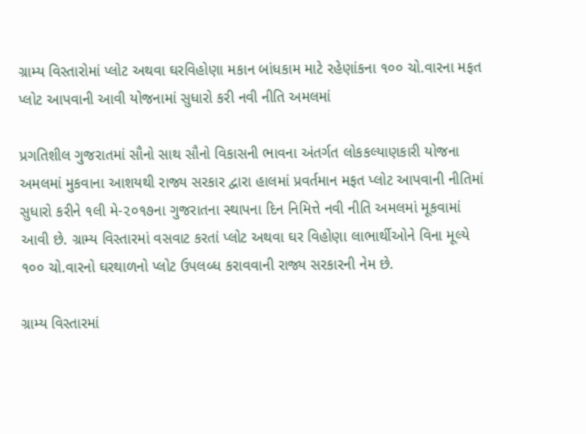ગ્રામ્ય વિસ્તારોમાં પ્લોટ અથવા ઘરવિહોણા મકાન બાંધકામ માટે રહેણાંકના ૧૦૦ ચો.વારના મફત પ્લોટ આપવાની આવી યોજનામાં સુધારો કરી નવી નીતિ અમલમાં

પ્રગતિશીલ ગુજરાતમાં સૌનો સાથ સૌનો વિકાસની ભાવના અંતર્ગત લોકકલ્યાણકારી યોજના અમલમાં મુકવાના આશયથી રાજ્ય સરકાર દ્વારા હાલમાં પ્રવર્તમાન મફત પ્લોટ આપવાની નીતિમાં સુધારો કરીને ૧લી મે-૨૦૧૭ના ગુજરાતના સ્થાપના દિન નિમિત્તે નવી નીતિ અમલમાં મૂકવામાં આવી છે. ગ્રામ્ય વિસ્તારમાં વસવાટ કરતાં પ્લોટ અથવા ઘર વિહોણા લાભાર્થીઓને વિના મૂલ્યે ૧૦૦ ચો.વારનો ઘરથાળનો પ્લોટ ઉપલબ્ધ કરાવવાની રાજ્ય સરકારની નેમ છે.

ગ્રામ્ય વિસ્તારમાં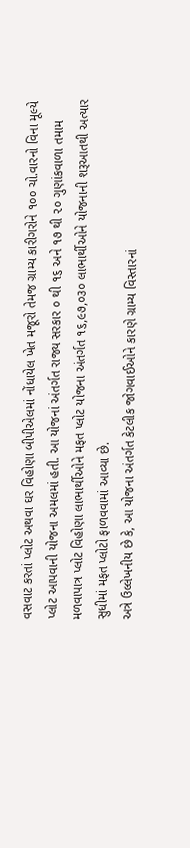વસવાટ કરતાં પ્લોટ અથવા ઘર વિહોણા બીપીએલમાં નોંધાયેલ ખેત મજૂરો તેમજ ગ્રામ્ય કારીગરોને ૧૦૦ ચો.વારનો વિના મૂલ્યે પ્લોટ આપવાની યોજના અમલમાં હતી. આ યોજનાં અંતર્ગત રાજ્ય સરકાર ૦ થી ૧૬ અને ૧૭ થી ૨૦ ગુણાંકવાળા તમામ મળવાપાત્ર પ્લોટ વિહોણા લાભાર્થીઓને મફત પ્લોટ યોજના અંતર્ગત ૧૬,૯૭,૦૩૦ લાભાર્થીઓને યોજનાની શરૂઆતથી અત્યાર સુધીમાં મફત પ્લોટો ફાળવવામાં આવ્યા છે.
અત્રે ઉલ્લેખનીય છે કે, આ યોજના અંતર્ગત કેટલીક જોગવાઈઓને કારણે ગ્રામ્ય વિસ્તારનાં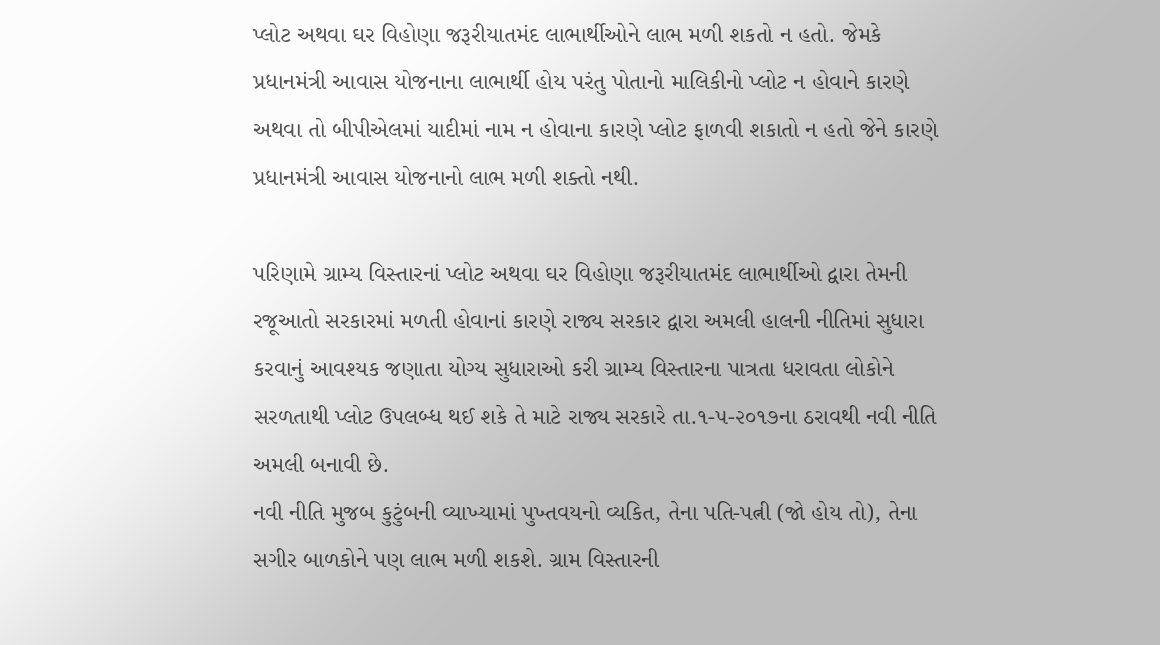પ્લોટ અથવા ઘર વિહોણા જરૂરીયાતમંદ લાભાર્થીઓને લાભ મળી શકતો ન હતો. જેમકે પ્રધાનમંત્રી આવાસ યોજનાના લાભાર્થી હોય પરંતુ પોતાનો માલિકીનો પ્લોટ ન હોવાને કારણે અથવા તો બીપીએલમાં યાદીમાં નામ ન હોવાના કારણે પ્લોટ ફાળવી શકાતો ન હતો જેને કારણે પ્રધાનમંત્રી આવાસ યોજનાનો લાભ મળી શક્તો નથી.

પરિણામે ગ્રામ્ય વિસ્તારનાં પ્લોટ અથવા ઘર વિહોણા જરૂરીયાતમંદ લાભાર્થીઓ દ્વારા તેમની રજૂઆતો સરકારમાં મળતી હોવાનાં કારણે રાજ્ય સરકાર દ્વારા અમલી હાલની નીતિમાં સુધારા કરવાનું આવશ્યક જણાતા યોગ્ય સુધારાઓ કરી ગ્રામ્ય વિસ્તારના પાત્રતા ધરાવતા લોકોને સરળતાથી પ્લોટ ઉપલબ્ધ થઈ શકે તે માટે રાજ્ય સરકારે તા.૧-૫-૨૦૧૭ના ઠરાવથી નવી નીતિ અમલી બનાવી છે.
નવી નીતિ મુજબ કુટુંબની વ્યાખ્યામાં પુખ્તવયનો વ્યકિત, તેના પતિ-પત્ની (જો હોય તો), તેના સગીર બાળકોને પણ લાભ મળી શકશે. ગ્રામ વિસ્તારની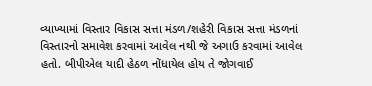વ્યાખ્યામાં વિસ્તાર વિકાસ સત્તા મંડળ/શહેરી વિકાસ સત્તા મંડળનાં વિસ્તારનો સમાવેશ કરવામાં આવેલ નથી જે અગાઉ કરવામાં આવેલ હતો. બીપીએલ યાદી હેઠળ નોંધાયેલ હોય તે જોગવાઈ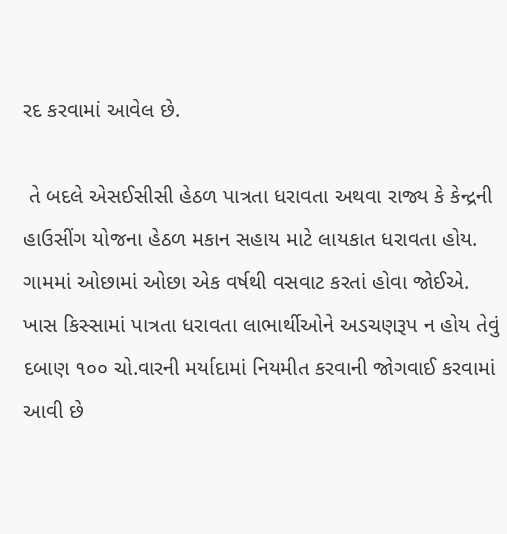રદ કરવામાં આવેલ છે.

 તે બદલે એસઈસીસી હેઠળ પાત્રતા ધરાવતા અથવા રાજ્ય કે કેન્દ્રની હાઉસીંગ યોજના હેઠળ મકાન સહાય માટે લાયકાત ધરાવતા હોય. ગામમાં ઓછામાં ઓછા એક વર્ષથી વસવાટ કરતાં હોવા જોઈએ. ખાસ કિસ્સામાં પાત્રતા ધરાવતા લાભાર્થીઓને અડચણરૂપ ન હોય તેવું દબાણ ૧૦૦ ચો.વારની મર્યાદામાં નિયમીત કરવાની જોગવાઈ કરવામાં આવી છે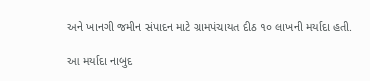અને ખાનગી જમીન સંપાદન માટે ગ્રામપંચાયત દીઠ ૧૦ લાખની મર્યાદા હતી.

આ મર્યાદા નાબુદ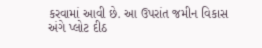કરવામાં આવી છે. આ ઉપરાંત જમીન વિકાસ અંગે પ્લોટ દીઠ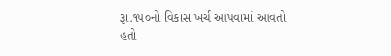રૂા.૧૫૦નો વિકાસ ખર્ચ આપવામાં આવતો હતો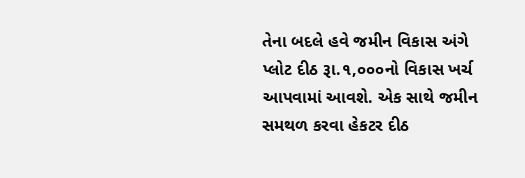તેના બદલે હવે જમીન વિકાસ અંગે પ્લોટ દીઠ રૂા.૧,૦૦૦નો વિકાસ ખર્ચ આપવામાં આવશે. એક સાથે જમીન સમથળ કરવા હેકટર દીઠ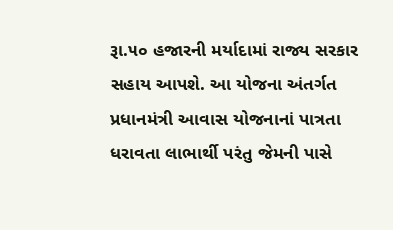રૂા.૫૦ હજારની મર્યાદામાં રાજ્ય સરકાર સહાય આપશે. આ યોજના અંતર્ગત પ્રધાનમંત્રી આવાસ યોજનાનાં પાત્રતા ધરાવતા લાભાર્થી પરંતુ જેમની પાસે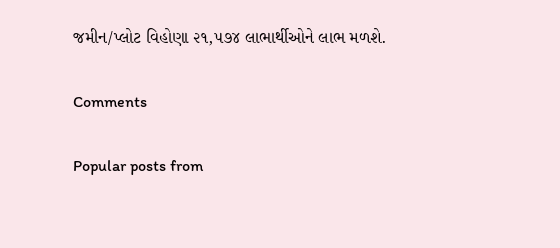જમીન/પ્લોટ વિહોણા ૨૧,૫૭૪ લાભાર્થીઓને લાભ મળશે.

Comments

Popular posts from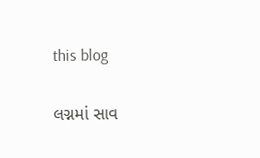this blog

લગ્નમાં સાવ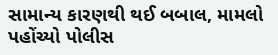સામાન્ય કારણથી થઈ બબાલ, મામલો પહોંચ્યો પોલીસ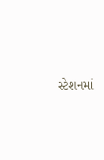સ્ટેશનમાં